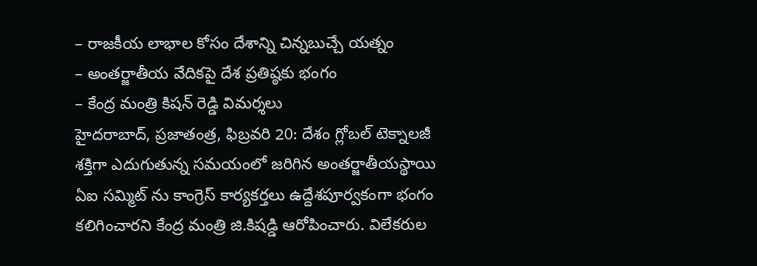– రాజకీయ లాభాల కోసం దేశాన్ని చిన్నబుచ్చే యత్నం
– అంతర్జాతీయ వేదికపై దేశ ప్రతిష్ఠకు భంగం
– కేంద్ర మంత్రి కిషన్ రెడ్డి విమర్శలు
హైదరాబాద్, ప్రజాతంత్ర, ఫిబ్రవరి 20: దేశం గ్లోబల్ టెక్నాలజీ శక్తిగా ఎదుగుతున్న సమయంలో జరిగిన అంతర్జాతీయస్థాయి ఏఐ సమ్మిట్ ను కాంగ్రెస్ కార్యకర్తలు ఉద్దేశపూర్వకంగా భంగం కలిగించారని కేంద్ర మంత్రి జి.కిషడ్డి ఆరోపించారు. విలేకరుల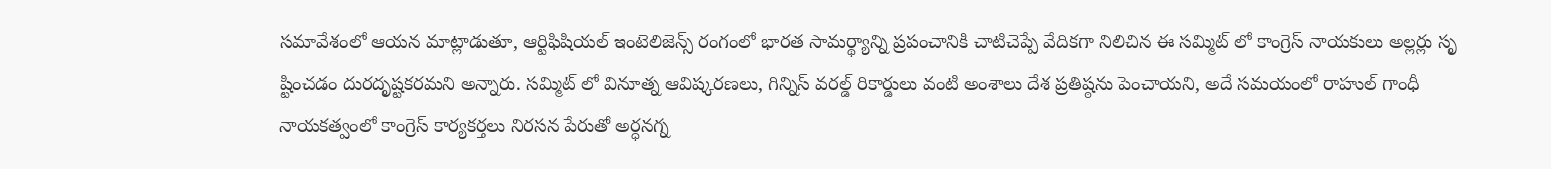సమావేశంలో ఆయన మాట్లాడుతూ, ఆర్టిఫిషియల్ ఇంటెలిజెన్స్ రంగంలో భారత సామర్థ్యాన్ని ప్రపంచానికి చాటిచెప్పే వేదికగా నిలిచిన ఈ సమ్మిట్ లో కాంగ్రెస్ నాయకులు అల్లర్లు సృ ష్టించడం దురదృష్టకరమని అన్నారు. సమ్మిట్ లో వినూత్న ఆవిష్కరణలు, గిన్నిస్ వరల్డ్ రికార్డులు వంటి అంశాలు దేశ ప్రతిష్ఠను పెంచాయని, అదే సమయంలో రాహుల్ గాంధీ నాయకత్వంలో కాంగ్రెస్ కార్యకర్తలు నిరసన పేరుతో అర్ధనగ్న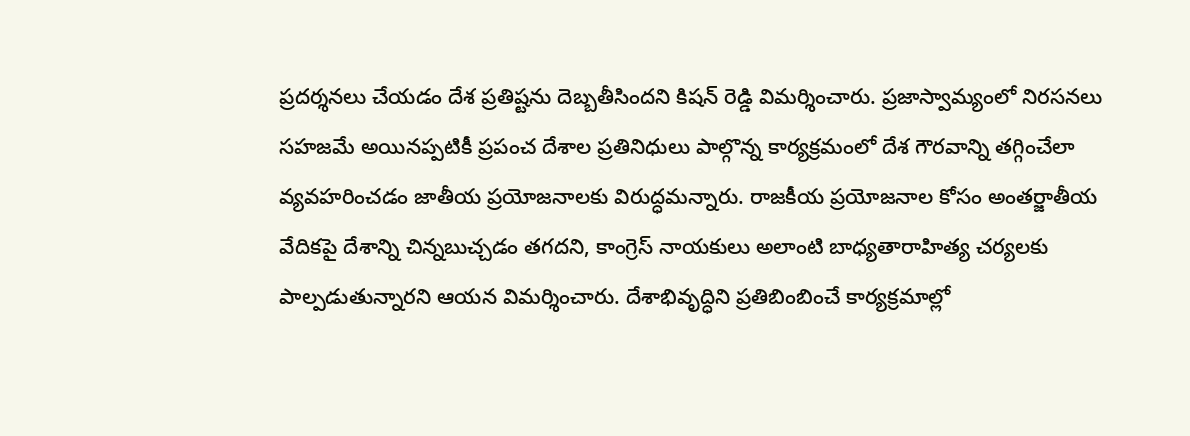ప్రదర్శనలు చేయడం దేశ ప్రతిష్టను దెబ్బతీసిందని కిషన్ రెడ్డి విమర్శించారు. ప్రజాస్వామ్యంలో నిరసనలు సహజమే అయినప్పటికీ ప్రపంచ దేశాల ప్రతినిధులు పాల్గొన్న కార్యక్రమంలో దేశ గౌరవాన్ని తగ్గించేలా వ్యవహరించడం జాతీయ ప్రయోజనాలకు విరుద్ధమన్నారు. రాజకీయ ప్రయోజనాల కోసం అంతర్జాతీయ వేదికపై దేశాన్ని చిన్నబుచ్చడం తగదని, కాంగ్రెస్ నాయకులు అలాంటి బాధ్యతారాహిత్య చర్యలకు పాల్పడుతున్నారని ఆయన విమర్శించారు. దేశాభివృద్ధిని ప్రతిబింబించే కార్యక్రమాల్లో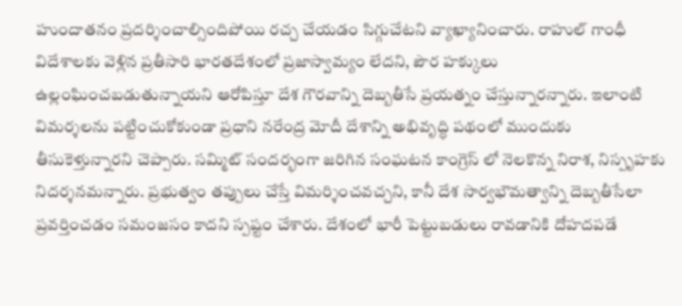హుందాతనం ప్రదర్శించాల్సిందిపోయి రచ్చ చేయడం సిగ్గుచేటని వ్యాఖ్యానించారు. రాహుల్ గాంధీ విదేశాలకు వెళ్లిన ప్రతీసారి భారతదేశంలో ప్రజాస్వామ్యం లేదని, పౌర హక్కులు ఉల్లంఘించబడుతున్నాయని ఆరోపిస్తూ దేశ గౌరవాన్ని దెబ్బతీసే ప్రయత్నం చేస్తున్నారన్నారు. ఇలాంటి విమర్శలను పట్టించుకోకుండా ప్రధాని నరేంద్ర మోదీ దేశాన్ని అభివృద్ధి పథంలో ముందుకు తీసుకెళ్తున్నారని చెప్పారు. సమ్మిట్ సందర్భంగా జరిగిన సంఘటన కాంగ్రెస్ లో నెలకొన్న నిరాశ, నిస్పృహకు నిదర్శనమన్నారు. ప్రభుత్వం తప్పులు చేస్తే విమర్శించవచ్చని, కానీ దేశ సార్వభౌమత్వాన్ని దెబ్బతీసేలా ప్రవర్తించడం సమంజసం కాదని స్పష్టం చేశారు. దేశంలో భారీ పెట్టుబడులు రావడానికి దోహదపడే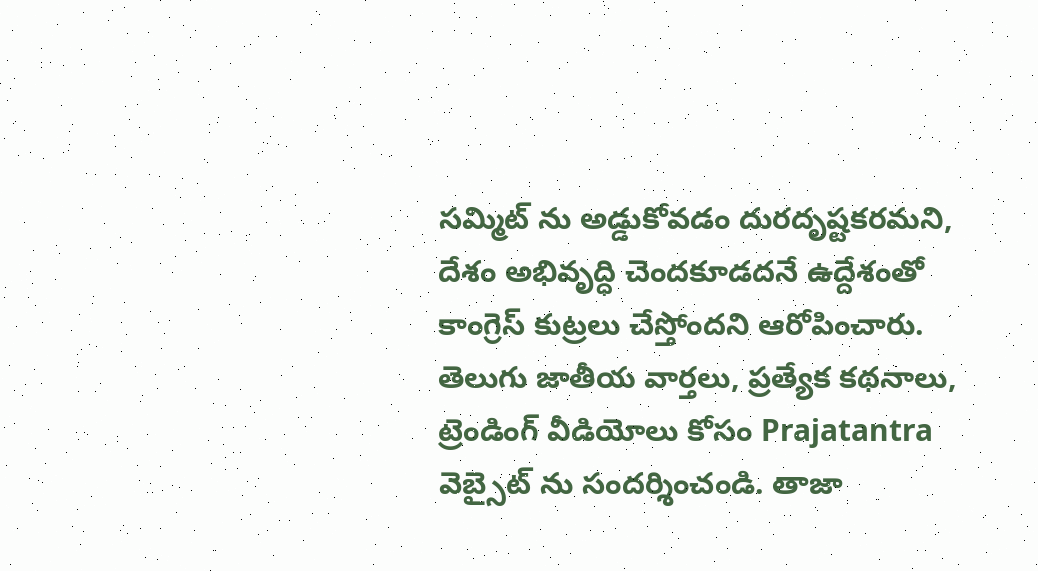సమ్మిట్ ను అడ్డుకోవడం దురదృష్టకరమని, దేశం అభివృద్ధి చెందకూడదనే ఉద్దేశంతో కాంగ్రెస్ కుట్రలు చేస్తోందని ఆరోపించారు.
తెలుగు జాతీయ వార్తలు, ప్రత్యేక కథనాలు, ట్రెండింగ్ వీడియోలు కోసం Prajatantra వెబ్సైట్ ను సందర్శించండి. తాజా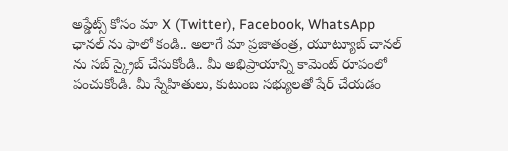అప్డేట్స్ కోసం మా X (Twitter), Facebook, WhatsApp ఛానల్ ను ఫాలో కండి.. అలాగే మా ప్రజాతంత్ర, యూట్యూబ్ చానల్ ను సబ్ స్క్రైబ్ చేసుకోండి.. మీ అభిప్రాయాన్ని కామెంట్ రూపంలో పంచుకోండి. మీ స్నేహితులు, కుటుంబ సభ్యులతో షేర్ చేయడం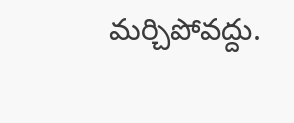మర్చిపోవద్దు.